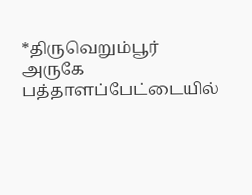*திருவெறும்பூர் அருகே பத்தாளப்பேட்டையில்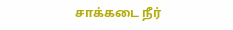சாக்கடை நீர்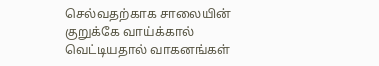செல்வதற்காக சாலையின் குறுக்கே வாய்க்கால் வெட்டியதால் வாகனங்கள்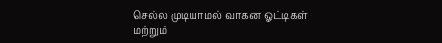செல்ல முடியாமல் வாகன ஓட்டிகள் மற்றும்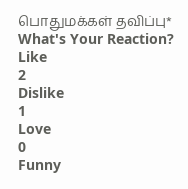பொதுமக்கள் தவிப்பு*
What's Your Reaction?
Like
2
Dislike
1
Love
0
Funny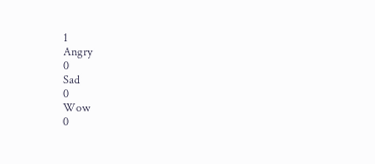1
Angry
0
Sad
0
Wow
0